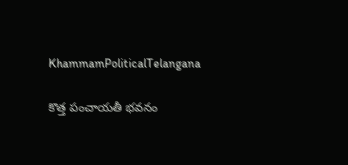KhammamPoliticalTelangana

కొత్త పంచాయతీ భవనం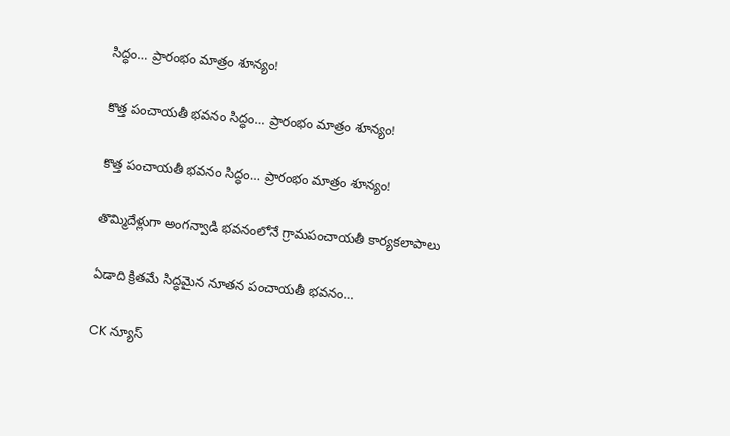సిద్ధం… ప్రారంభం మాత్రం శూన్యం!

కొత్త పంచాయతీ భవనం సిద్ధం… ప్రారంభం మాత్రం శూన్యం!

కొత్త పంచాయతీ భవనం సిద్ధం… ప్రారంభం మాత్రం శూన్యం!

తొమ్మిదేళ్లుగా అంగన్వాడి భవనంలోనే గ్రామపంచాయతీ కార్యకలాపాలు

ఏడాది క్రితమే సిద్ధమైన నూతన పంచాయతీ భవనం…

CK న్యూస్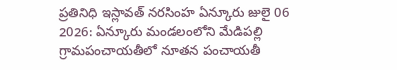ప్రతినిధి ఇస్లావత్ నరసింహ ఏన్కూరు జులై 06 2026: ఏన్కూరు మండలంలోని మేడిపల్లి గ్రామపంచాయతీలో నూతన పంచాయతీ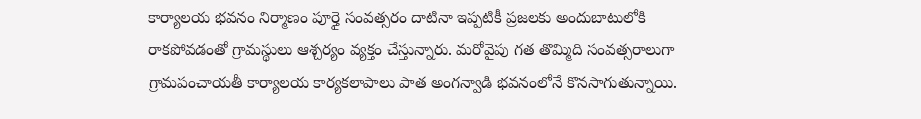కార్యాలయ భవనం నిర్మాణం పూర్తై సంవత్సరం దాటినా ఇప్పటికీ ప్రజలకు అందుబాటులోకి రాకపోవడంతో గ్రామస్థులు ఆశ్చర్యం వ్యక్తం చేస్తున్నారు. మరోవైపు గత తొమ్మిది సంవత్సరాలుగా గ్రామపంచాయతీ కార్యాలయ కార్యకలాపాలు పాత అంగన్వాడి భవనంలోనే కొనసాగుతున్నాయి.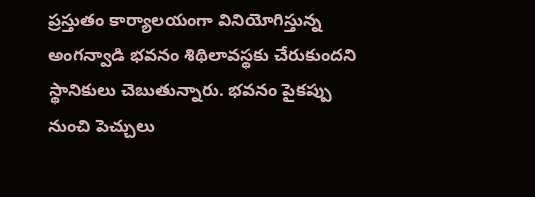ప్రస్తుతం కార్యాలయంగా వినియోగిస్తున్న అంగన్వాడి భవనం శిథిలావస్థకు చేరుకుందని స్థానికులు చెబుతున్నారు. భవనం పైకప్పు నుంచి పెచ్చులు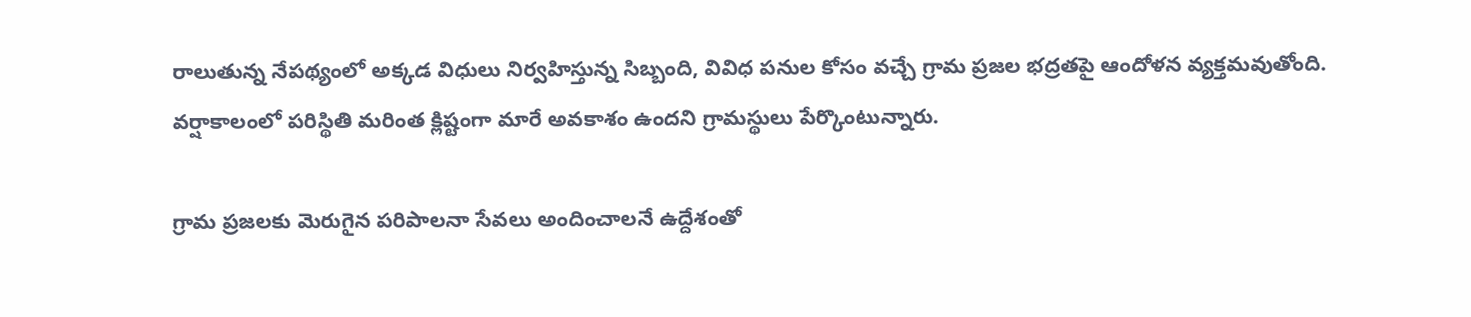రాలుతున్న నేపథ్యంలో అక్కడ విధులు నిర్వహిస్తున్న సిబ్బంది, వివిధ పనుల కోసం వచ్చే గ్రామ ప్రజల భద్రతపై ఆందోళన వ్యక్తమవుతోంది. వర్షాకాలంలో పరిస్థితి మరింత క్లిష్టంగా మారే అవకాశం ఉందని గ్రామస్థులు పేర్కొంటున్నారు.

గ్రామ ప్రజలకు మెరుగైన పరిపాలనా సేవలు అందించాలనే ఉద్దేశంతో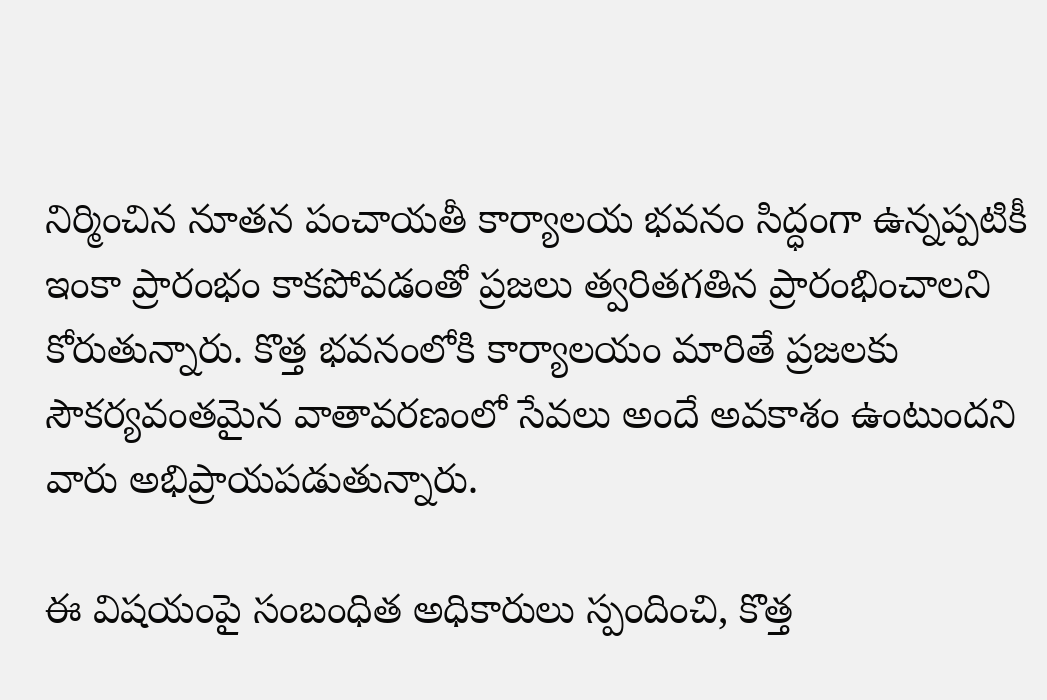నిర్మించిన నూతన పంచాయతీ కార్యాలయ భవనం సిద్ధంగా ఉన్నప్పటికీ ఇంకా ప్రారంభం కాకపోవడంతో ప్రజలు త్వరితగతిన ప్రారంభించాలని కోరుతున్నారు. కొత్త భవనంలోకి కార్యాలయం మారితే ప్రజలకు సౌకర్యవంతమైన వాతావరణంలో సేవలు అందే అవకాశం ఉంటుందని వారు అభిప్రాయపడుతున్నారు.

ఈ విషయంపై సంబంధిత అధికారులు స్పందించి, కొత్త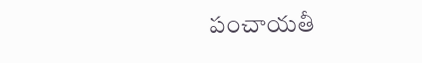పంచాయతీ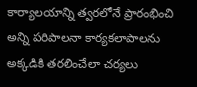కార్యాలయాన్ని త్వరలోనే ప్రారంభించి అన్ని పరిపాలనా కార్యకలాపాలను అక్కడికి తరలించేలా చర్యలు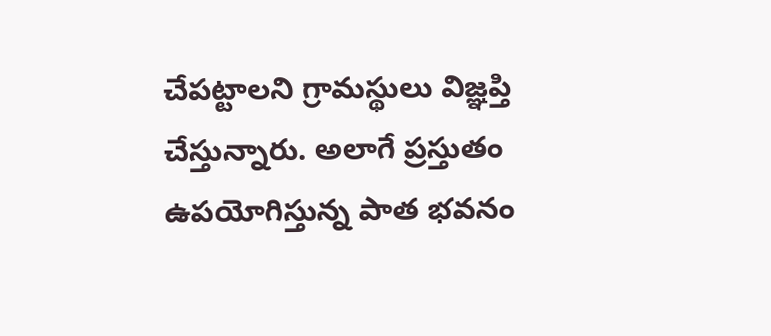చేపట్టాలని గ్రామస్థులు విజ్ఞప్తి చేస్తున్నారు. అలాగే ప్రస్తుతం ఉపయోగిస్తున్న పాత భవనం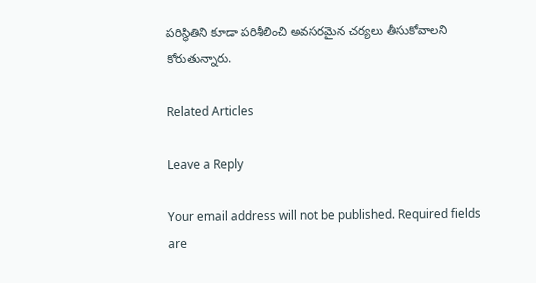పరిస్థితిని కూడా పరిశీలించి అవసరమైన చర్యలు తీసుకోవాలని కోరుతున్నారు.

Related Articles

Leave a Reply

Your email address will not be published. Required fields are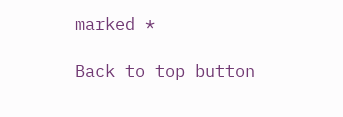marked *

Back to top button